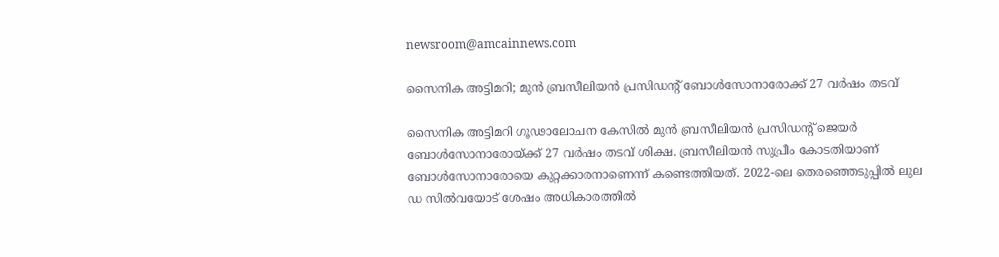newsroom@amcainnews.com

സൈനിക അട്ടിമറി; മുൻ ബ്രസീലിയൻ പ്രസിഡന്റ് ബോള്‍സോനാരോക്ക് 27 വര്‍ഷം തടവ്

സൈനിക അട്ടിമറി ഗൂഢാലോചന കേസില്‍ മുന്‍ ബ്രസീലിയന്‍ പ്രസിഡന്റ് ജെയര്‍ ബോള്‍സോനാരോയ്ക്ക് 27 വര്‍ഷം തടവ് ശിക്ഷ. ബ്രസീലിയന്‍ സുപ്രീം കോടതിയാണ് ബോള്‍സോനാരോയെ കുറ്റക്കാരനാണെന്ന് കണ്ടെത്തിയത്. 2022-ലെ തെരഞ്ഞെടുപ്പില്‍ ലുല ഡ സില്‍വയോട് ശേഷം അധികാരത്തില്‍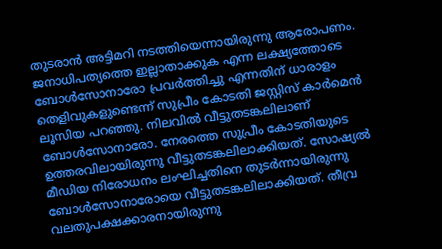തുടരാന്‍ അട്ടിമറി നടത്തിയെന്നായിരുന്നു ആരോപണം. ജനാധിപത്യത്തെ ഇല്ലാതാക്കുക എന്ന ലക്ഷ്യത്തോടെ ബോള്‍സോനാരോ പ്രവര്‍ത്തിച്ചു എന്നതിന് ധാരാളം തെളിവുകളുണ്ടെന്ന് സുപ്രീം കോടതി ജസ്റ്റിസ് കാര്‍മെന്‍ ലൂസിയ പറഞ്ഞു. നിലവില്‍ വീട്ടുതടങ്കലിലാണ് ബോള്‍സോനാരോ. നേരത്തെ സുപ്രീം കോടതിയുടെ ഉത്തരവിലായിരുന്നു വീട്ടുതടങ്കലിലാക്കിയത്. സോഷ്യല്‍ മീഡിയ നിരോധനം ലംഘിച്ചതിനെ തുടര്‍ന്നായിരുന്നു ബോള്‍സോനാരോയെ വീട്ടുതടങ്കലിലാക്കിയത്. തീവ്ര വലതുപക്ഷക്കാരനായിരുന്നു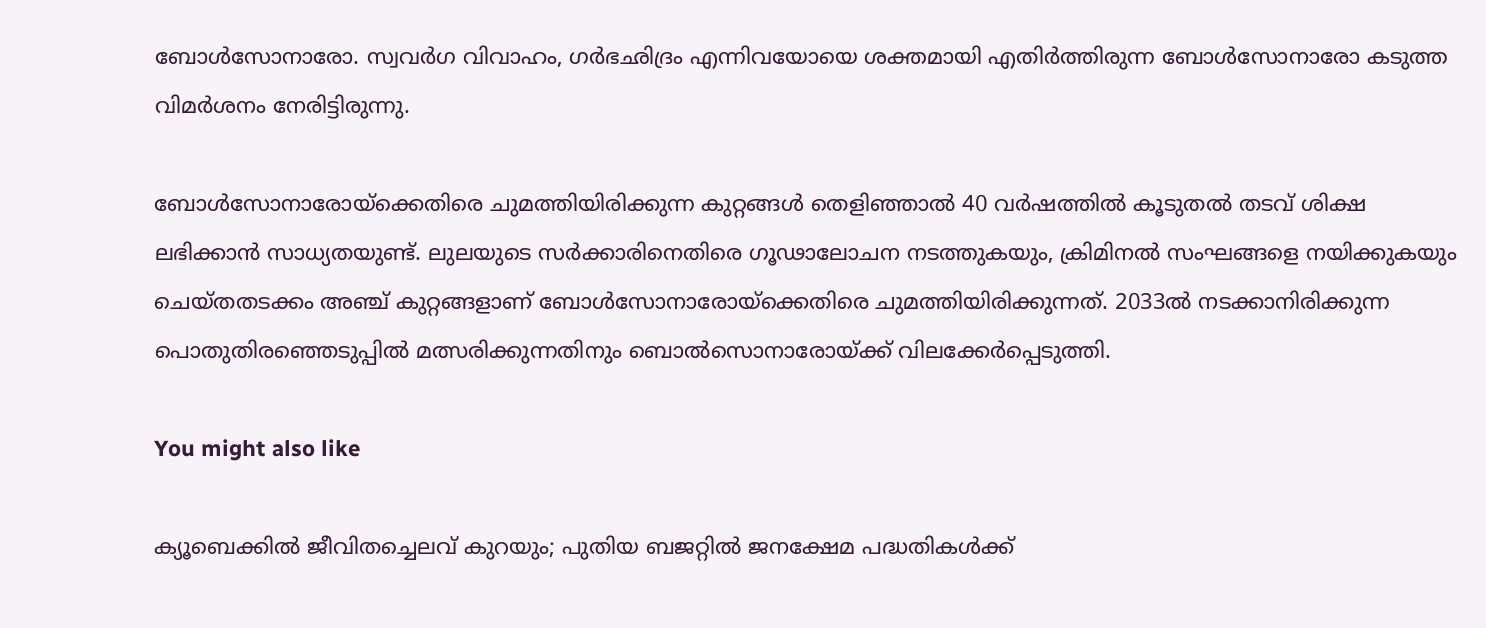ബോള്‍സോനാരോ. സ്വവര്‍ഗ വിവാഹം, ഗര്‍ഭഛിദ്രം എന്നിവയോയെ ശക്തമായി എതിര്‍ത്തിരുന്ന ബോള്‍സോനാരോ കടുത്ത വിമര്‍ശനം നേരിട്ടിരുന്നു.

ബോള്‍സോനാരോയ്ക്കെതിരെ ചുമത്തിയിരിക്കുന്ന കുറ്റങ്ങള്‍ തെളിഞ്ഞാല്‍ 40 വര്‍ഷത്തില്‍ കൂടുതല്‍ തടവ് ശിക്ഷ ലഭിക്കാന്‍ സാധ്യതയുണ്ട്. ലുലയുടെ സര്‍ക്കാരിനെതിരെ ഗൂഢാലോചന നടത്തുകയും, ക്രിമിനല്‍ സംഘങ്ങളെ നയിക്കുകയും ചെയ്തതടക്കം അഞ്ച് കുറ്റങ്ങളാണ് ബോള്‍സോനാരോയ്‌ക്കെതിരെ ചുമത്തിയിരിക്കുന്നത്. 2033ല്‍ നടക്കാനിരിക്കുന്ന പൊതുതിരഞ്ഞെടുപ്പില്‍ മത്സരിക്കുന്നതിനും ബൊല്‍സൊനാരോയ്ക്ക് വിലക്കേര്‍പ്പെടുത്തി.

You might also like

ക്യൂബെക്കിൽ ജീവിതച്ചെലവ് കുറയും; പുതിയ ബജറ്റിൽ ജനക്ഷേമ പദ്ധതികൾക്ക്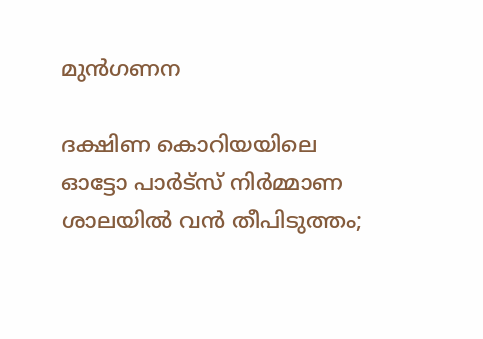മുൻഗണന

ദക്ഷിണ കൊറിയയിലെ ഓട്ടോ പാർട്‌സ് നിർമ്മാണ ശാലയിൽ വൻ തീപിടുത്തം;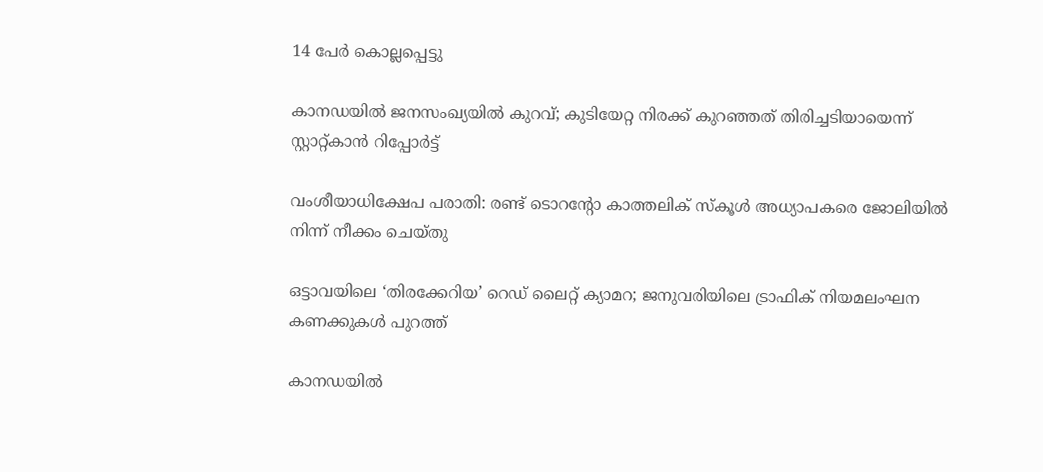14 പേർ കൊല്ലപ്പെട്ടു

കാനഡയിൽ ജനസംഖ്യയിൽ കുറവ്; കുടിയേറ്റ നിരക്ക് കുറഞ്ഞത് തിരിച്ചടിയായെന്ന് സ്റ്റാറ്റ്‌കാൻ റിപ്പോർട്ട്

വംശീയാധിക്ഷേപ പരാതി: രണ്ട് ടൊറന്റോ കാത്തലിക് സ്കൂൾ അധ്യാപകരെ ജോലിയിൽ നിന്ന് നീക്കം ചെയ്തു

ഒട്ടാവയിലെ ‘തിരക്കേറിയ’ റെഡ് ലൈറ്റ് ക്യാമറ; ജനുവരിയിലെ ട്രാഫിക് നിയമലംഘന കണക്കുകൾ പുറത്ത്

കാനഡയിൽ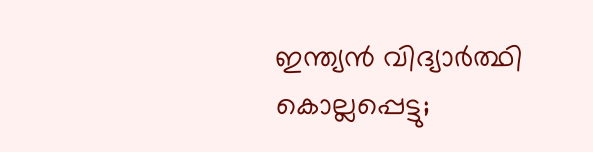ഇന്ത്യൻ വിദ്യാർത്ഥി കൊല്ലപ്പെട്ടു;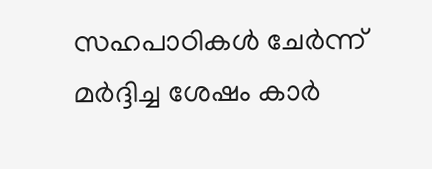സഹപാഠികൾ ചേർന്ന് മർദ്ദിച്ച ശേഷം കാർ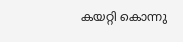കയറ്റി കൊന്നു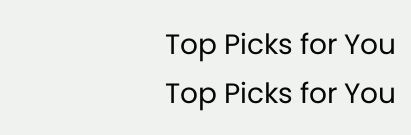Top Picks for You
Top Picks for You